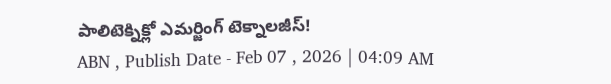పాలిటెక్నిక్లో ఎమర్జింగ్ టెక్నాలజీస్!
ABN , Publish Date - Feb 07 , 2026 | 04:09 AM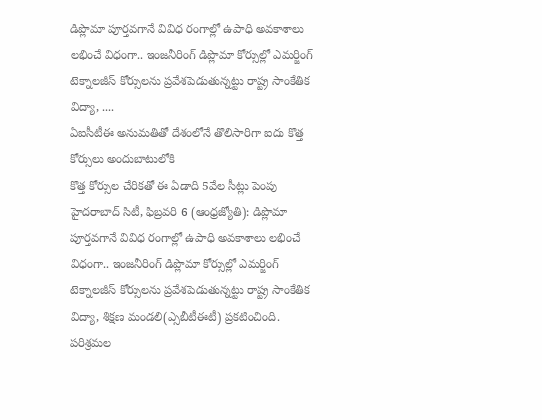డిప్లొమా పూర్తవగానే వివిధ రంగాల్లో ఉపాధి అవకాశాలు లభించే విధంగా.. ఇంజనీరింగ్ డిప్లొమా కోర్సుల్లో ఎమర్జింగ్ టెక్నాలజీస్ కోర్సులను ప్రవేశపెడుతున్నట్టు రాష్ట్ర సాంకేతిక విద్యా, ....
ఏఐసీటీఈ అనుమతితో దేశంలోనే తొలిసారిగా ఐదు కొత్త కోర్సులు అందుబాటులోకి
కొత్త కోర్సుల చేరికతో ఈ ఏడాది 5వేల సీట్లు పెంపు
హైదరాబాద్ సిటీ, ఫిబ్రవరి 6 (ఆంధ్రజ్యోతి): డిప్లొమా పూర్తవగానే వివిధ రంగాల్లో ఉపాధి అవకాశాలు లభించే విధంగా.. ఇంజనీరింగ్ డిప్లొమా కోర్సుల్లో ఎమర్జింగ్ టెక్నాలజీస్ కోర్సులను ప్రవేశపెడుతున్నట్టు రాష్ట్ర సాంకేతిక విద్యా, శిక్షణ మండలి(ఎ్సబీటీఈటీ) ప్రకటించింది. పరిశ్రమల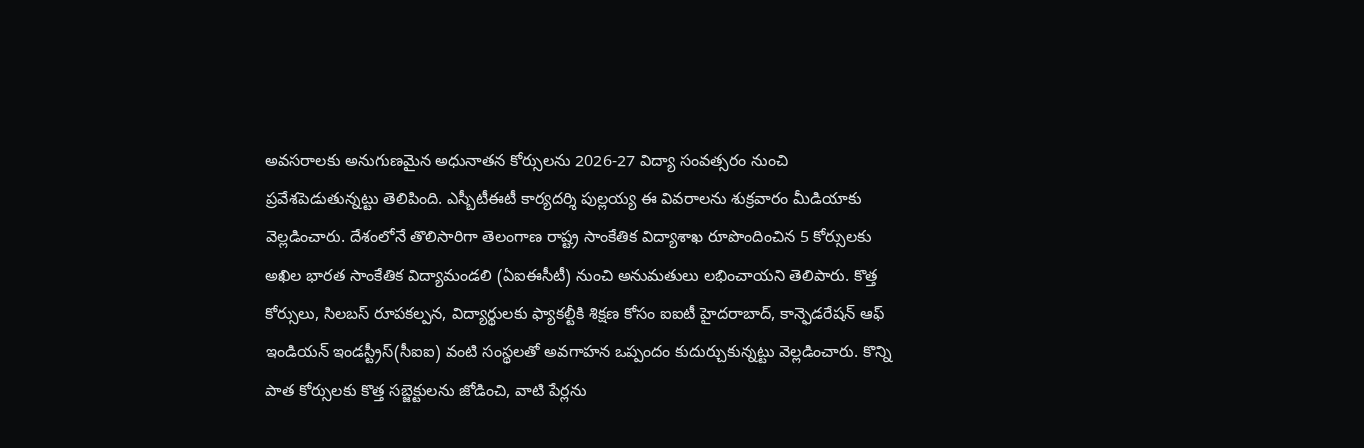అవసరాలకు అనుగుణమైన అధునాతన కోర్సులను 2026-27 విద్యా సంవత్సరం నుంచి ప్రవేశపెడుతున్నట్టు తెలిపింది. ఎస్బీటీఈటీ కార్యదర్శి పుల్లయ్య ఈ వివరాలను శుక్రవారం మీడియాకు వెల్లడించారు. దేశంలోనే తొలిసారిగా తెలంగాణ రాష్ట్ర సాంకేతిక విద్యాశాఖ రూపొందించిన 5 కోర్సులకు అఖిల భారత సాంకేతిక విద్యామండలి (ఏఐఈసీటీ) నుంచి అనుమతులు లభించాయని తెలిపారు. కొత్త కోర్సులు, సిలబస్ రూపకల్పన, విద్యార్థులకు ఫ్యాకల్టీకి శిక్షణ కోసం ఐఐటీ హైదరాబాద్, కాన్ఫెడరేషన్ ఆఫ్ ఇండియన్ ఇండస్ట్రీస్(సీఐఐ) వంటి సంస్థలతో అవగాహన ఒప్పందం కుదుర్చుకున్నట్టు వెల్లడించారు. కొన్ని పాత కోర్సులకు కొత్త సబ్జెక్టులను జోడించి, వాటి పేర్లను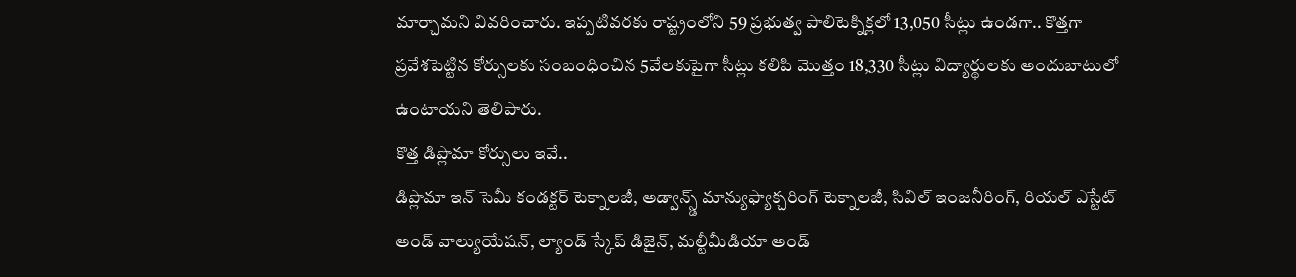మార్చామని వివరించారు. ఇప్పటివరకు రాష్ట్రంలోని 59 ప్రభుత్వ పాలిటెక్నిక్లలో 13,050 సీట్లు ఉండగా.. కొత్తగా ప్రవేశపెట్టిన కోర్సులకు సంబంధించిన 5వేలకుపైగా సీట్లు కలిపి మొత్తం 18,330 సీట్లు విద్యార్థులకు అందుబాటులో ఉంటాయని తెలిపారు.
కొత్త డిప్లొమా కోర్సులు ఇవే..
డిప్లొమా ఇన్ సెమీ కండక్టర్ టెక్నాలజీ, అడ్వాన్స్డ్ మాన్యుఫ్యాక్చరింగ్ టెక్నాలజీ, సివిల్ ఇంజనీరింగ్, రియల్ ఎస్టేట్ అండ్ వాల్యుయేషన్, ల్యాండ్ స్కేప్ డిజైన్, మల్టీమీడియా అండ్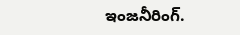ఇంజనీరింగ్.